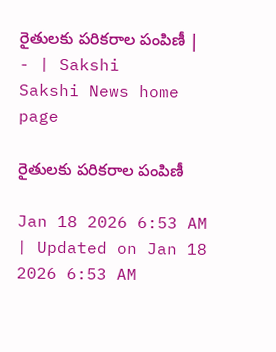రైతులకు పరికరాల పంపిణీ | - | Sakshi
Sakshi News home page

రైతులకు పరికరాల పంపిణీ

Jan 18 2026 6:53 AM | Updated on Jan 18 2026 6:53 AM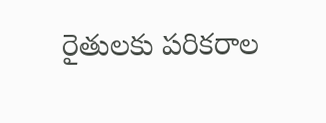రైతులకు పరికరాల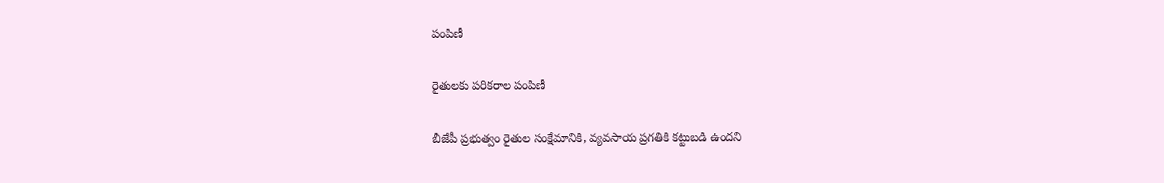పంపిణీ

రైతులకు పరికరాల పంపిణీ

బీజేపీ ప్రభుత్వం రైతుల సంక్షేమానికి, వ్యవసాయ ప్రగతికి కట్టుబడి ఉందని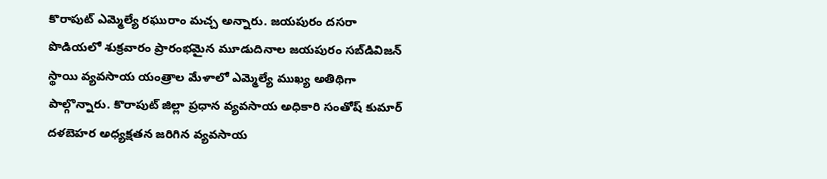కొరాపుట్‌ ఎమ్మెల్యే రఘురాం మచ్చ అన్నారు. జయపురం దసరా పొడియలో శుక్రవారం ప్రారంభమైన మూడుదినాల జయపురం సబ్‌డివిజన్‌ స్థాయి వ్యవసాయ యంత్రాల మేళాలో ఎమ్మెల్యే ముఖ్య అతిథిగా పాల్గొన్నారు. కొరాపుట్‌ జిల్లా ప్రధాన వ్యవసాయ అధికారి సంతోష్‌ కుమార్‌ దళబెహర అధ్యక్షతన జరిగిన వ్యవసాయ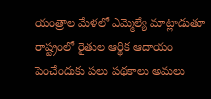యంత్రాల మేళలో ఎమ్మెల్యే మాట్లాడుతూ రాష్ట్రంలో రైతుల ఆర్థిక ఆదాయం పెంచేందుకు పలు పథకాలు అమలు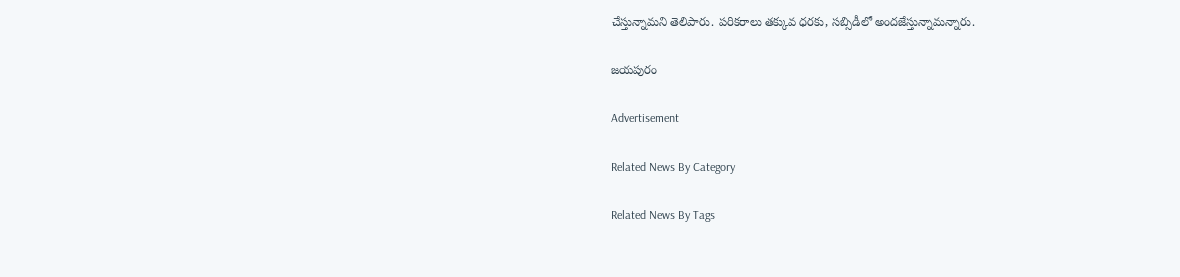చేస్తున్నామని తెలిపారు. పరికరాలు తక్కువ ధరకు, సబ్సిడీలో అందజేస్తున్నామన్నారు.

జయపురం

Advertisement

Related News By Category

Related News By Tags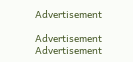Advertisement

Advertisement
Advertisement